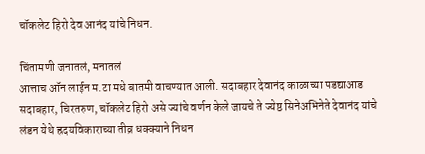चॉकलेट हिरो देव आनंद यांचे निधन.

चिंतामणी जनातलं, मनातलं
आत्ताच ऑन लाईन म.टा मधे बातमी वाचण्यात आली. सदाबहार देवानंद काळाच्या पडद्याआड सदाबहार, चिरतरुण, चॉकलेट हिरो असे ज्यांचे वर्णन केले जायचे ते ज्येष्ठ सिनेअभिनेते देवानंद यांचे लंडन येथे ह्रदयविकाराच्या तीव्र धक्क्याने निधन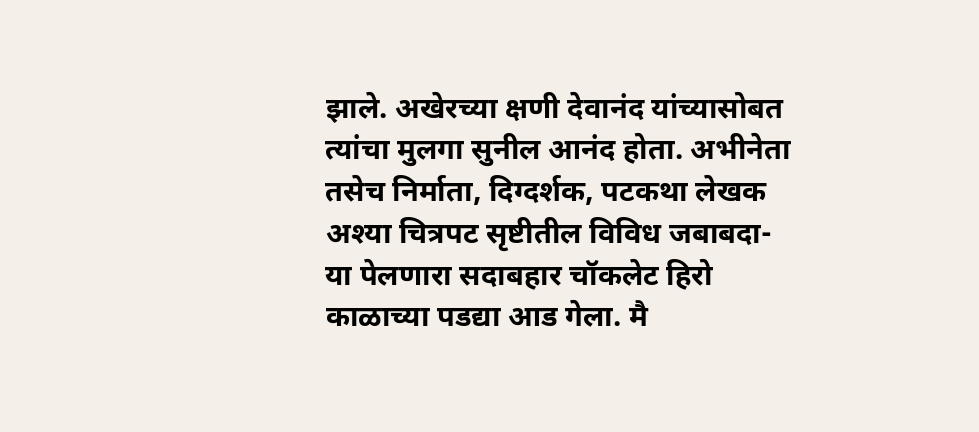झाले. अखेरच्या क्षणी देवानंद यांच्यासोबत त्यांचा मुलगा सुनील आनंद होता. अभीनेता तसेच निर्माता, दिग्दर्शक, पटकथा लेखक अश्या चित्रपट सृष्टीतील विविध जबाबदा-या पेलणारा सदाबहार चॉकलेट हिरो काळाच्या पडद्या आड गेला. मै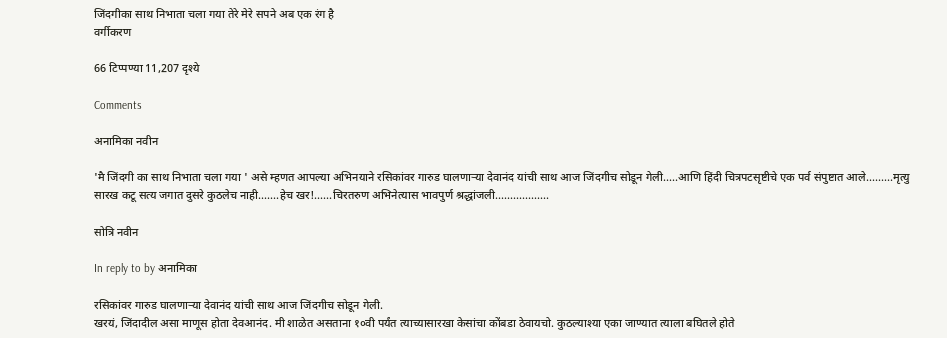जिंदगीका साथ निभाता चला गया तेरे मेरे सपने अब एक रंग है
वर्गीकरण

66 टिप्पण्या 11,207 दृश्ये

Comments

अनामिका नवीन

'मै जिंदगी का साथ निभाता चला गया ' असे म्हणत आपल्या अभिनयाने रसिकांवर गारुड घालणार्‍या देवानंद यांची साथ आज जिंदगीच सोडून गेली.....आणि हिंदी चित्रपटसृष्टीचे एक पर्व संपुष्टात आले.........मृत्यु सारख कटू सत्य जगात दुसरे कुठलेच नाही.......हेच खर!......चिरतरुण अभिनेत्यास भावपुर्ण श्रद्धांजली..................

सोत्रि नवीन

In reply to by अनामिका

रसिकांवर गारुड घालणार्‍या देवानंद यांची साथ आज जिंदगीच सोडून गेली.
खरयं, जिंदादील असा माणूस होता देवआनंद. मी शाळेत असताना १०वी पर्यंत त्याच्यासारखा केसांचा कोंबडा ठेवायचो. कुठल्याश्या एका जाण्यात त्याला बघितले होते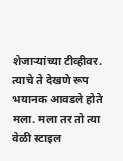शेजार्‍यांच्या टीव्हीवर. त्याचे ते देखणे रूप भयानक आवडले होते मला. मला तर तो त्या वेळी स्टाइल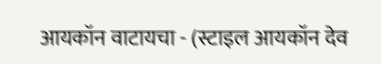आयकॉन वाटायचा - (स्टाइल आयकॉन देव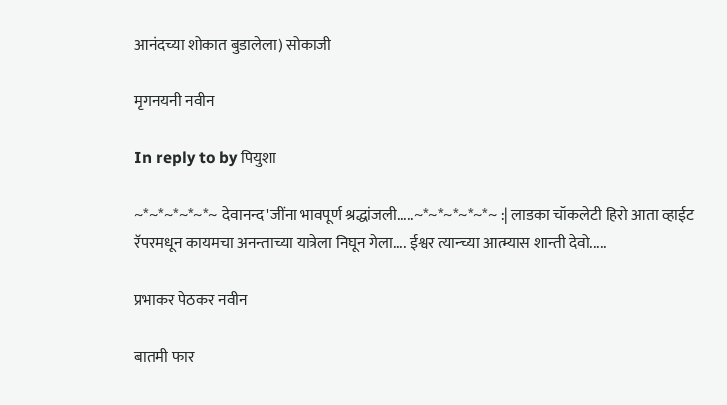आनंदच्या शोकात बुडालेला) सोकाजी

मृगनयनी नवीन

In reply to by पियुशा

~*~*~*~*~*~ देवानन्द'जींना भावपूर्ण श्रद्धांजली.....~*~*~*~*~*~ :| लाडका चॉकलेटी हिरो आता व्हाईट रॅपरमधून कायमचा अनन्ताच्या यात्रेला निघून गेला.... ईश्वर त्यान्च्या आत्म्यास शान्ती देवो.....

प्रभाकर पेठकर नवीन

बातमी फार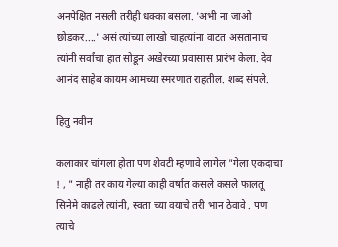अनपेक्षित नसली तरीही धक्का बसला. 'अभी ना जाओ छोडकर....' असं त्यांच्या लाखो चाहत्यांना वाटत असतानाच त्यांनी सर्वांचा हात सोडून अखेरच्या प्रवासास प्रारंभ केला. देव आनंद साहेब कायम आमच्या स्मरणात राहतील. शब्द संपले.

हितु नवीन

कलाकार चांगला होता पण शेवटी म्हणावे लागेल "गेला एकदाचा ! , " नाही तर काय गेल्या काही वर्षात कसले कसले फालतू सिनेमे काढले त्यांनी, स्वता च्या वयाचे तरी भान ठेवावे . पण त्याचे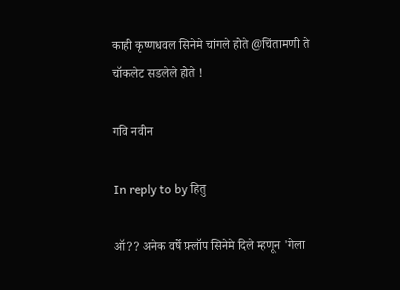काही कृष्णधवल सिनेमे चांगले होते @चिंतामणी ते चॉकलेट सडलेले होते !

गवि नवीन

In reply to by हितु

ऑ?? अनेक वर्षे फ़्लॉप सिनेमे दिले म्हणून 'गेला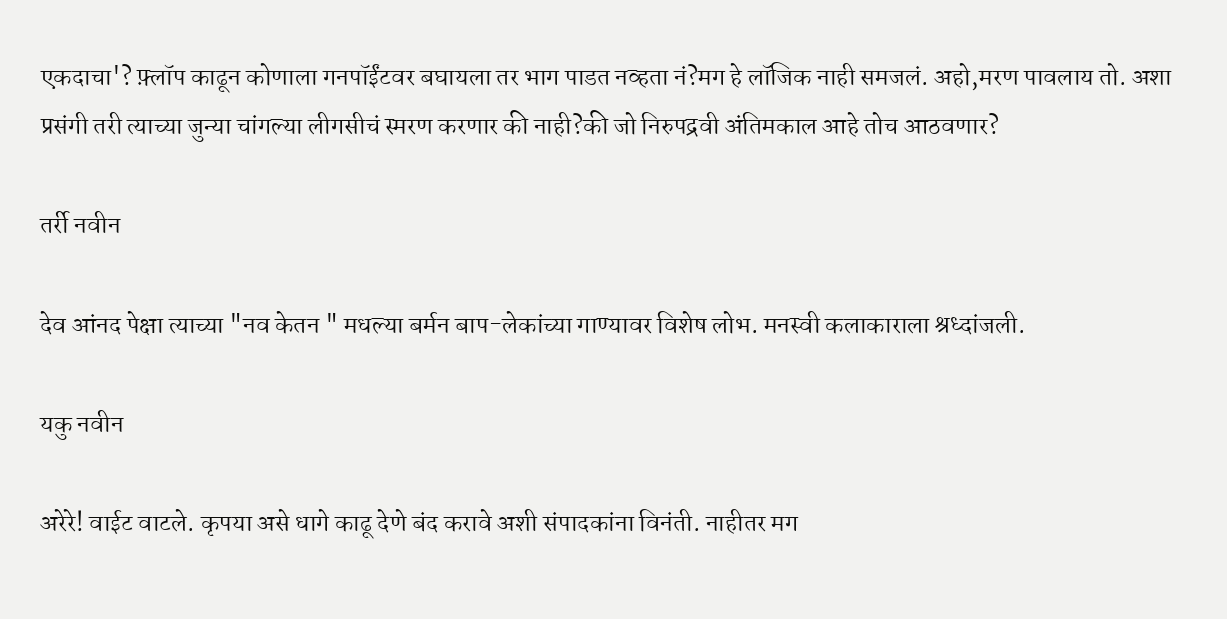एकदाचा'? फ़्लॉप काढून कोणाला गनपॉईंटवर बघायला तर भाग पाडत नव्हता नं?मग हे लॉजिक नाही समजलं. अहो,मरण पावलाय तो. अशा प्रसंगी तरी त्याच्या जुन्या चांगल्या लीगसीचं स्मरण करणार की नाही?की जो निरुपद्रवी अंतिमकाल आहे तोच आठवणार?

तर्री नवीन

देव आंनद पेक्षा त्याच्या "नव केतन " मधल्या बर्मन बाप-लेकांच्या गाण्यावर विशेष लोभ. मनस्वी कलाकाराला श्रध्दांजली.

यकु नवीन

अरेरे! वाईट वाटले. कृपया असे धागे काढू देणे बंद करावे अशी संपादकांना विनंती. नाहीतर मग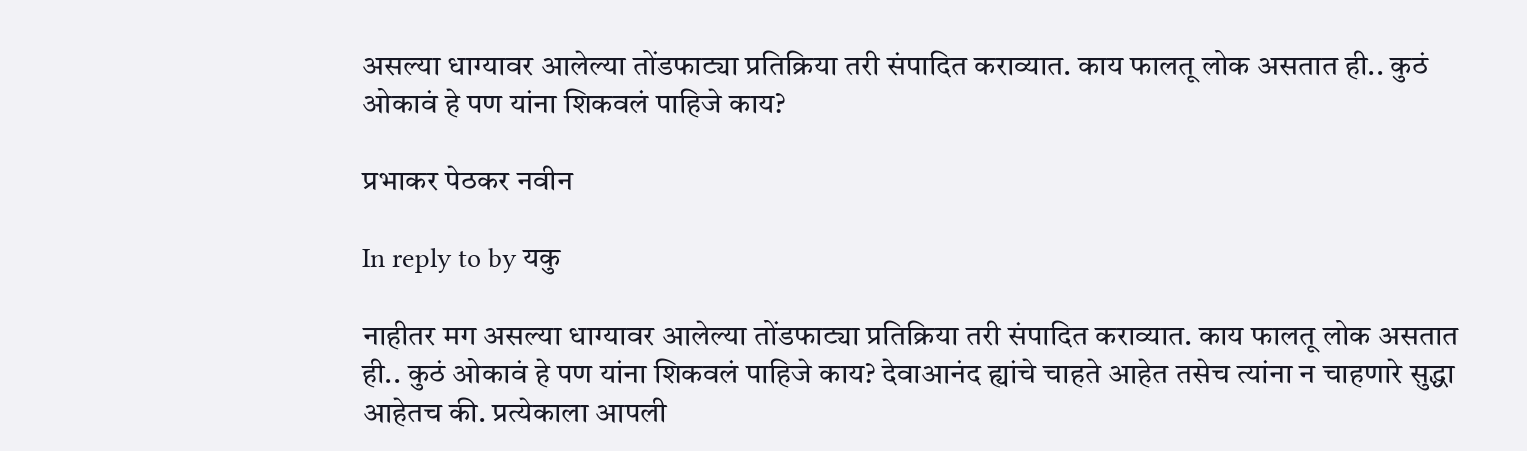असल्या धाग्यावर आलेल्या तोंडफाट्या प्रतिक्रिया तरी संपादित कराव्यात. काय फालतू लोक असतात ही.. कुठं ओकावं हे पण यांना शिकवलं पाहिजे काय?

प्रभाकर पेठकर नवीन

In reply to by यकु

नाहीतर मग असल्या धाग्यावर आलेल्या तोंडफाट्या प्रतिक्रिया तरी संपादित कराव्यात. काय फालतू लोक असतात ही.. कुठं ओकावं हे पण यांना शिकवलं पाहिजे काय? देवाआनंद ह्यांचे चाहते आहेत तसेच त्यांना न चाहणारे सुद्धा आहेतच की. प्रत्येकाला आपली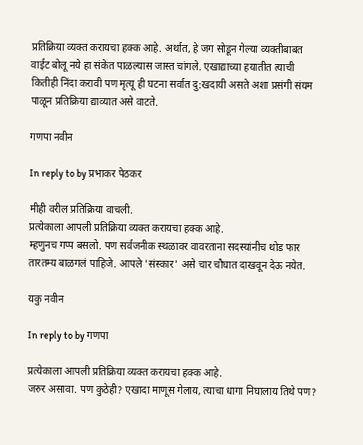प्रतिक्रिया व्यक्त करायचा हक्क आहे. अर्थात, हे जग सोडून गेल्या व्यक्तीबाबत वाईट बोलू नये हा संकेत पाळल्यास जास्त चांगले. एखाद्याच्या हयातीत त्याची कितीही निंदा करावी पण मृत्यू ही घटना सर्वात दु:खदायी असते अशा प्रसंगी संयम पाळून प्रतिक्रिया द्याव्यात असे वाटते.

गणपा नवीन

In reply to by प्रभाकर पेठकर

मीही वरील प्रतिक्रिया वाचली.
प्रत्येकाला आपली प्रतिक्रिया व्यक्त करायचा हक्क आहे.
म्हणुनच गप्प बसलो. पण सर्वजनीक स्थळावर वावरताना सदस्यांनीच थोड फार तारतम्य बाळगलं पाहिजे. आपले 'संस्कार' असे चार चौघात दाखवून देऊ नयेत.

यकु नवीन

In reply to by गणपा

प्रत्येकाला आपली प्रतिक्रिया व्यक्त करायचा हक्क आहे.
जरुर असावा. पण कुठेही? एखादा माणूस गेलाय, त्याचा धागा निघालाय तिथे पण?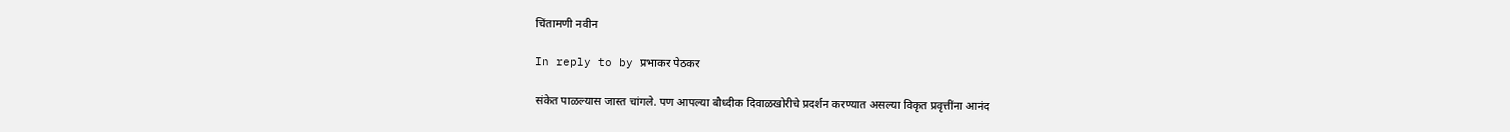चिंतामणी नवीन

In reply to by प्रभाकर पेठकर

संकेत पाळल्यास जास्त चांगले. पण आपल्या बौध्दीक दिवाळखोरीचे प्रदर्शन करण्यात असल्या विकृत प्रवृत्तींना आनंद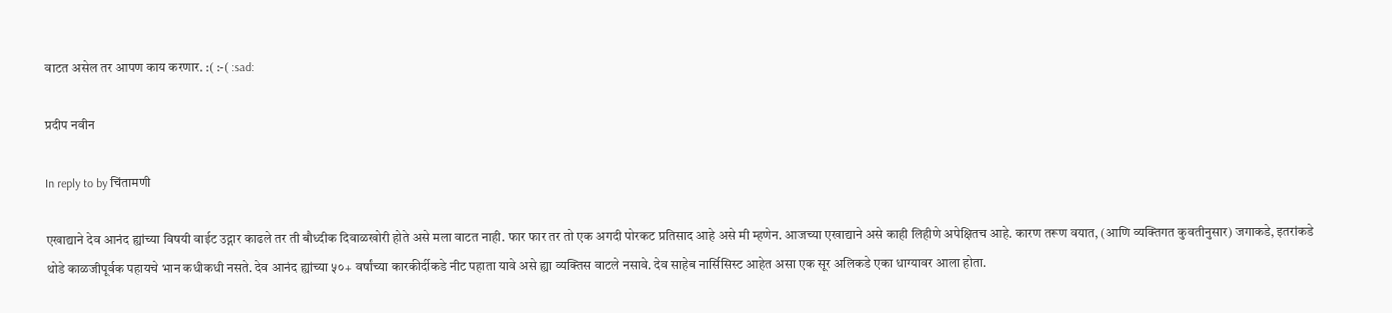वाटत असेल तर आपण काय करणार. :( :-( :sad:

प्रदीप नवीन

In reply to by चिंतामणी

एखाद्याने देव आनंद ह्यांच्या विषयी वाईट उद्गार काढले तर ती बौध्दीक दिवाळखोरी होते असे मला वाटत नाही. फार फार तर तो एक अगदी पोरकट प्रतिसाद आहे असे मी म्हणेन. आजच्या एखाद्याने असे काही लिहीणे अपेक्षितच आहे. कारण तरूण वयात, (आणि व्यक्तिगत कुवतीनुसार) जगाकडे, इतरांकडे थोडे काळजीपूर्वक पहायचे भान कधीकधी नसते. देव आनंद ह्यांच्या ५०+ वर्षांच्या कारकीर्दीकडे नीट पहाता यावे असे ह्या व्यक्तिस वाटले नसावे. देव साहेब नार्सिसिस्ट आहेत असा एक सूर अलिकडे एका धाग्यावर आला होता.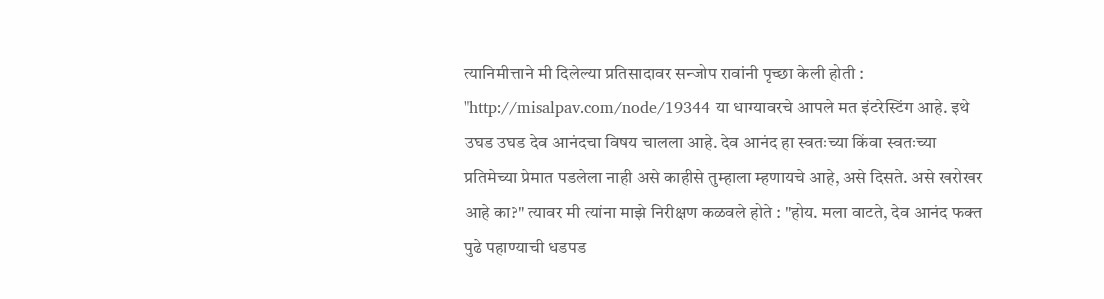त्यानिमीत्ताने मी दिलेल्या प्रतिसादावर सन्जोप रावांनी पृच्छा केली होती : "http://misalpav.com/node/19344 या धाग्यावरचे आपले मत इंटरेस्टिंग आहे. इथे उघड उघड देव आनंदचा विषय चालला आहे. देव आनंद हा स्वतःच्या किंवा स्वतःच्या प्रतिमेच्या प्रेमात पडलेला नाही असे काहीसे तुम्हाला म्हणायचे आहे, असे दिसते. असे खरोखर आहे का?" त्यावर मी त्यांना माझे निरीक्षण कळवले होते : "होय. मला वाटते, देव आनंद फक्त पुढे पहाण्याची धडपड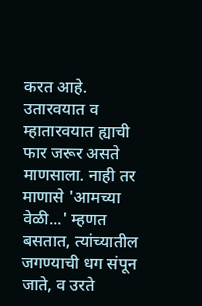करत आहे. उतारवयात व म्हातारवयात ह्याची फार जरूर असते माणसाला. नाही तर माणासे 'आमच्या वेळी...' म्हणत बसतात, त्यांच्यातील जगण्याची धग संपून जाते, व उरते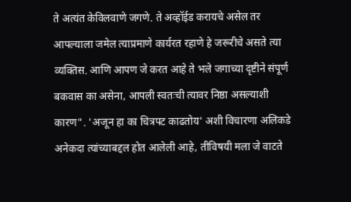ते अत्यंत केविलवाणे जगणे. ते अव्हॉईड करायचे असेल तर आपल्याला जमेल त्याप्रमाणे कार्यरत रहाणे हे जरूरीचे असते त्या व्यक्तिस. आणि आपण जे करत आहे ते भले जगाच्या दृष्टीने संपूर्ण बकवास का असेना, आपली स्वतःची त्यावर निष्ठा असल्याशी कारण". 'अजून हा का चित्रपट काढतोय' अशी विचारणा अलिकडे अनेकदा त्यांच्याबद्दल होत आलेली आहे, तीविषयी मला जे वाटते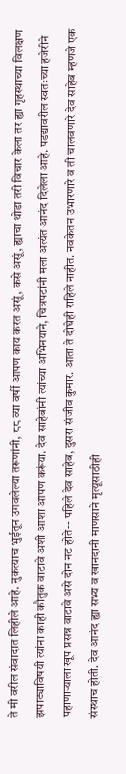ते मी वरील संवादात लिहीले आहे. नुकत्याच भुईतून उगवलेल्या तरूणांनी, ८८ व्या वर्षी आपण काय करत असूं, कसे असूं, ह्याचा थोडा तरी विचार केला तर ह्या गृहस्थाच्या विलक्षण झपाट्याविषयी त्यांना काही कौतुक वाटावे अशी आशा आपण करूंया. देव साहेबांनी त्यांच्या अभिनयाने, चित्रपटांनी मला अत्यंत आनंद दिलेला आहे. पडद्यावरील स्वतःच्या हजेरीने पहाणार्‍याला खूप प्रसन्न वाटावे असे दोन नट होते-- पहिले देव साहेब, दुसरा संजीव कुमार. आता ते दोघेही राहिले नाहीत. नवकेतन उभारणारे व ती चालवणारे देव साहेब म्हणजे एक संस्थाच होती. देव आनंद ह्या सभ्य व खानदानी माणसाने मृत्यूसाठीही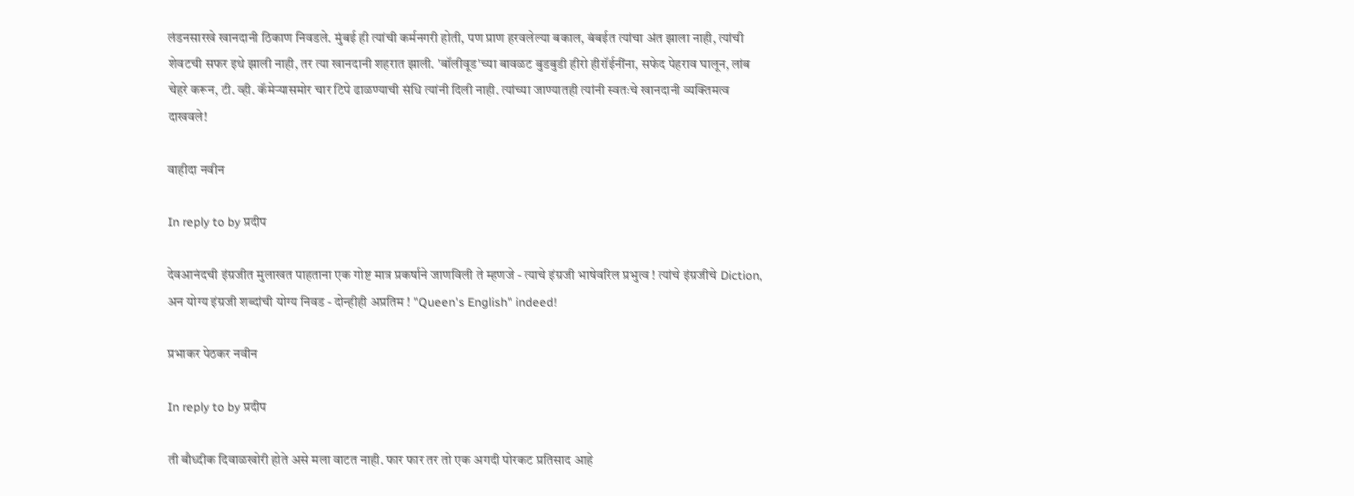लंडनसारखे खानदानी ठिकाण निवडले. मुंबई ही त्यांची कर्मनगरी होती, पण प्राण हरवलेल्या बकाल, बंबईत त्यांचा अंत झाला नाही, त्यांची शेवटची सफर इथे झाली नाही, तर त्या खानदानी शहरात झाली. 'बॉलीवूड'च्या बावळट बुडबुडी हीरो हीरॉईनींना, सफेद पेहराव घालून, लांब चेहरे करून, टी. व्ही. कॅमेर्‍यासमोर चार टिपे ढाळण्याची संधि त्यांनी दिली नाही. त्यांच्या जाण्यातही त्यांनी स्वतःचे खानदानी व्यक्तिमत्व दाखवले!

वाहीदा नवीन

In reply to by प्रदीप

देवआनंदची इंग्रजीत मुलाखत पाहताना एक गोष्ट मात्र प्रकर्षाने जाणविली ते म्हणजे - त्याचे इंग्रजी भाषेवरिल प्रभुत्व ! त्यांचे इंग्रजीचे Diction, अन योग्य इंग्रजी शब्दांची योग्य निवड - दोन्हीही अप्रतिम ! "Queen's English" indeed!

प्रभाकर पेठकर नवीन

In reply to by प्रदीप

ती बौध्दीक दिवाळखोरी होते असे मला वाटत नाही. फार फार तर तो एक अगदी पोरकट प्रतिसाद आहे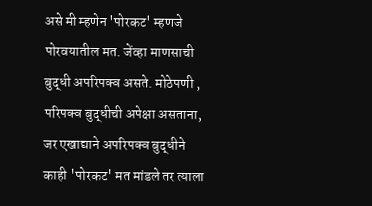असे मी म्हणेन 'पोरकट' म्हणजे पोरवयातील मत. जेंव्हा माणसाची बुद्धी अपरिपक्व असते. मोठेपणी , परिपक्व बुद्धीची अपेक्षा असताना, जर एखाद्याने अपरिपक्व बुद्धीने काही 'पोरकट' मत मांडले तर त्याला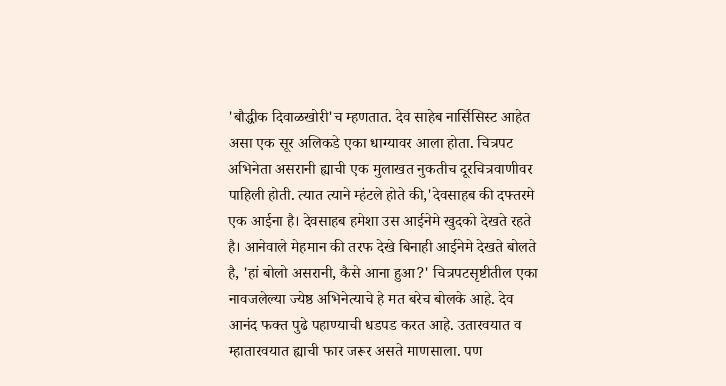'बौद्धीक दिवाळखोरी'च म्हणतात. देव साहेब नार्सिसिस्ट आहेत असा एक सूर अलिकडे एका धाग्यावर आला होता. चित्रपट अभिनेता असरानी ह्याची एक मुलाखत नुकतीच दूरचित्रवाणीवर पाहिली होती. त्यात त्याने म्हंटले होते की,'देवसाहब की दफ्तरमे एक आईना है। देवसाहब हमेशा उस आईनेमे खुदको देखते रहते है। आनेवाले मेहमान की तरफ देखे बिनाही आईनेमे देखते बोलते है, 'हां बोलो असरानी, कैसे आना हुआ?' चित्रपटसृष्टीतील एका नावजलेल्या ज्येष्ठ अभिनेत्याचे हे मत बरेच बोलके आहे. देव आनंद फक्त पुढे पहाण्याची धडपड करत आहे. उतारवयात व म्हातारवयात ह्याची फार जरूर असते माणसाला. पण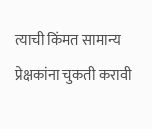त्याची किंमत सामान्य प्रेक्षकांना चुकती करावी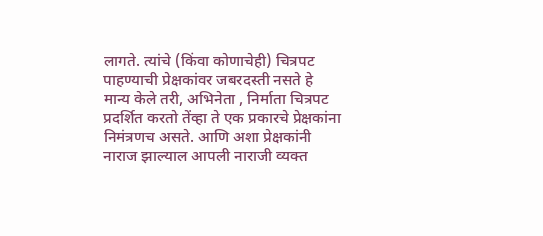लागते. त्यांचे (किंवा कोणाचेही) चित्रपट पाहण्याची प्रेक्षकांवर जबरदस्ती नसते हे मान्य केले तरी, अभिनेता , निर्माता चित्रपट प्रदर्शित करतो तेंव्हा ते एक प्रकारचे प्रेक्षकांना निमंत्रणच असते. आणि अशा प्रेक्षकांनी नाराज झाल्याल आपली नाराजी व्यक्त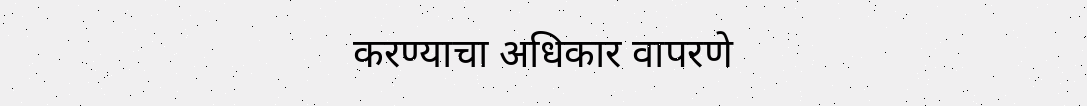करण्याचा अधिकार वापरणे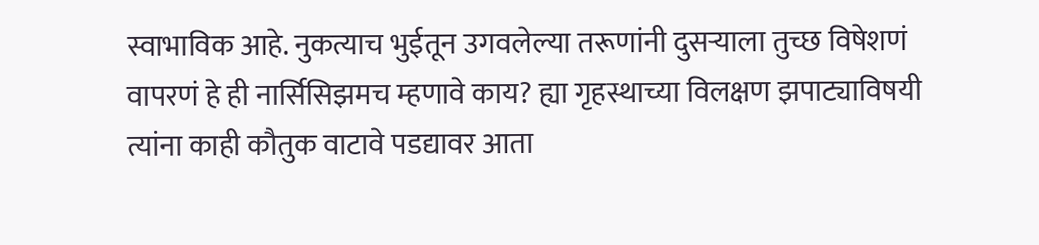स्वाभाविक आहे. नुकत्याच भुईतून उगवलेल्या तरूणांनी दुसर्‍याला तुच्छ विषेशणं वापरणं हे ही नार्सिसिझमच म्हणावे काय? ह्या गृहस्थाच्या विलक्षण झपाट्याविषयी त्यांना काही कौतुक वाटावे पडद्यावर आता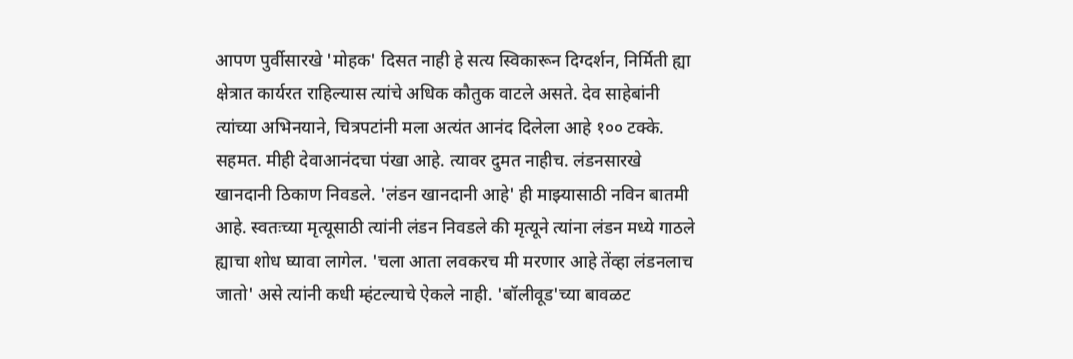आपण पुर्वीसारखे 'मोहक' दिसत नाही हे सत्य स्विकारून दिग्दर्शन, निर्मिती ह्या क्षेत्रात कार्यरत राहिल्यास त्यांचे अधिक कौतुक वाटले असते. देव साहेबांनी त्यांच्या अभिनयाने, चित्रपटांनी मला अत्यंत आनंद दिलेला आहे १०० टक्के. सहमत. मीही देवाआनंदचा पंखा आहे. त्यावर दुमत नाहीच. लंडनसारखे खानदानी ठिकाण निवडले. 'लंडन खानदानी आहे' ही माझ्यासाठी नविन बातमी आहे. स्वतःच्या मृत्यूसाठी त्यांनी लंडन निवडले की मृत्यूने त्यांना लंडन मध्ये गाठले ह्याचा शोध घ्यावा लागेल. 'चला आता लवकरच मी मरणार आहे तेंव्हा लंडनलाच जातो' असे त्यांनी कधी म्हंटल्याचे ऐकले नाही. 'बॉलीवूड'च्या बावळट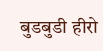बुडबुडी हीरो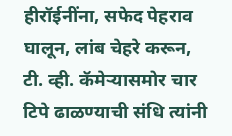हीरॉईनींना, सफेद पेहराव घालून, लांब चेहरे करून, टी. व्ही. कॅमेर्‍यासमोर चार टिपे ढाळण्याची संधि त्यांनी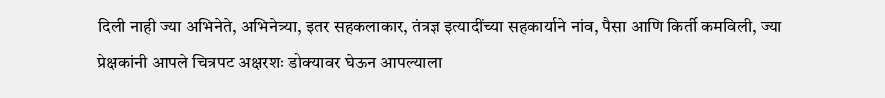दिली नाही ज्या अभिनेते, अभिनेत्र्या, इतर सहकलाकार, तंत्रज्ञ इत्यादींच्या सहकार्याने नांव, पैसा आणि किर्ती कमविली, ज्या प्रेक्षकांनी आपले चित्रपट अक्षरशः डोक्यावर घेऊन आपल्याला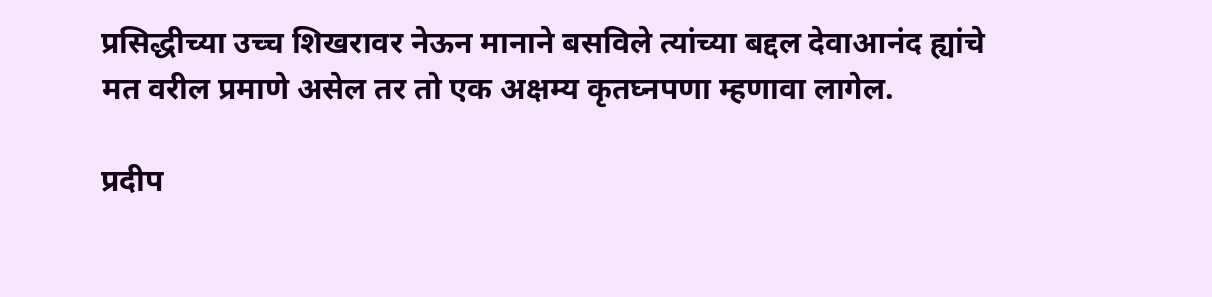प्रसिद्धीच्या उच्च शिखरावर नेऊन मानाने बसविले त्यांच्या बद्दल देवाआनंद ह्यांचे मत वरील प्रमाणे असेल तर तो एक अक्षम्य कृतघ्नपणा म्हणावा लागेल.

प्रदीप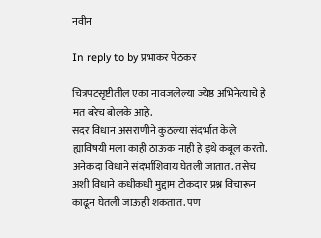नवीन

In reply to by प्रभाकर पेठकर

चित्रपटसृष्टीतील एका नावजलेल्या ज्येष्ठ अभिनेत्याचे हे मत बरेच बोलके आहे.
सदर विधान असराणीने कुठल्या संदर्भात केले ह्याविषयी मला काही ठाऊक नाही हे इथे कबूल करतो. अनेकदा विधाने संदर्भाशिवाय घेतली जातात. तसेच अशी विधाने कधीकधी मुद्दाम टोकदार प्रश्न विचारून काढून घेतली जाऊही शकतात. पण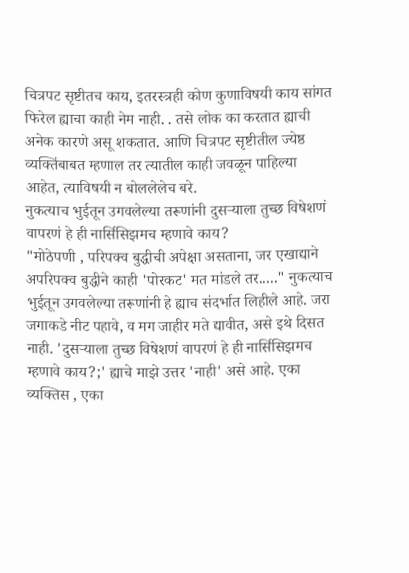चित्रपट सृष्टीतच काय, इतरस्त्रही कोण कुणाविषयी काय सांगत फिरेल ह्याचा काही नेम नाही. . तसे लोक का करतात ह्याची अनेक कारणे असू शकतात. आणि चित्रपट सृष्टीतील ज्येष्ठ व्यक्तिंबाबत म्हणाल तर त्यातील काही जवळून पाहिल्या आहेत, त्याविषयी न बोललेलेच बरे.
नुकत्याच भुईतून उगवलेल्या तरूणांनी दुसर्‍याला तुच्छ विषेशणं वापरणं हे ही नार्सिसिझमच म्हणावे काय?
"मोठेपणी , परिपक्व बुद्धीची अपेक्षा असताना, जर एखाद्याने अपरिपक्व बुद्धीने काही 'पोरकट' मत मांडले तर....." नुकत्याच भुईतून उगवलेल्या तरूणांनी हे ह्याच संदर्भात लिहीले आहे. जरा जगाकडे नीट पहावे, व मग जाहीर मते द्यावीत, असे इथे दिसत नाही. 'दुसर्‍याला तुच्छ विषेशणं वापरणं हे ही नार्सिसिझमच म्हणावे काय?;' ह्याचे माझे उत्तर 'नाही' असे आहे. एका व्यक्तिस , एका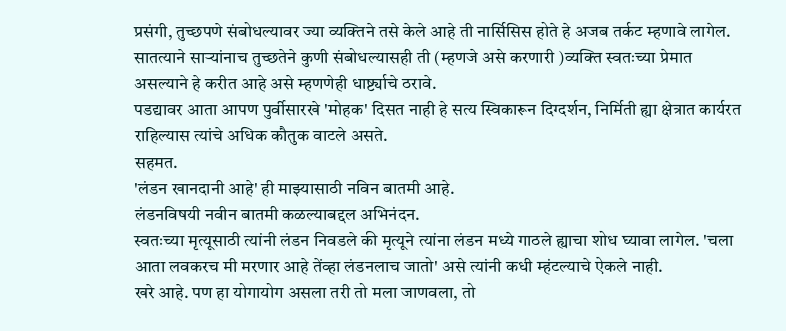प्रसंगी, तुच्छपणे संबोधल्यावर ज्या व्यक्तिने तसे केले आहे ती नार्सिसिस होते हे अजब तर्कट म्हणावे लागेल. सातत्याने सार्‍यांनाच तुच्छतेने कुणी संबोधल्यासही ती (म्हणजे असे करणारी )व्यक्ति स्वतःच्या प्रेमात असल्याने हे करीत आहे असे म्हणणेही धार्ष्ट्याचे ठरावे.
पडद्यावर आता आपण पुर्वीसारखे 'मोहक' दिसत नाही हे सत्य स्विकारून दिग्दर्शन, निर्मिती ह्या क्षेत्रात कार्यरत राहिल्यास त्यांचे अधिक कौतुक वाटले असते.
सहमत.
'लंडन खानदानी आहे' ही माझ्यासाठी नविन बातमी आहे.
लंडनविषयी नवीन बातमी कळल्याबद्दल अभिनंदन.
स्वतःच्या मृत्यूसाठी त्यांनी लंडन निवडले की मृत्यूने त्यांना लंडन मध्ये गाठले ह्याचा शोध घ्यावा लागेल. 'चला आता लवकरच मी मरणार आहे तेंव्हा लंडनलाच जातो' असे त्यांनी कधी म्हंटल्याचे ऐकले नाही.
खरे आहे. पण हा योगायोग असला तरी तो मला जाणवला, तो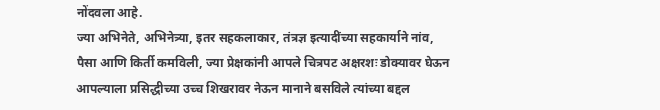नोंदवला आहे.
ज्या अभिनेते, अभिनेत्र्या, इतर सहकलाकार, तंत्रज्ञ इत्यादींच्या सहकार्याने नांव, पैसा आणि किर्ती कमविली, ज्या प्रेक्षकांनी आपले चित्रपट अक्षरशः डोक्यावर घेऊन आपल्याला प्रसिद्धीच्या उच्च शिखरावर नेऊन मानाने बसविले त्यांच्या बद्दल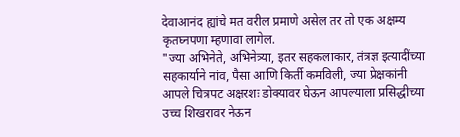देवाआनंद ह्यांचे मत वरील प्रमाणे असेल तर तो एक अक्षम्य कृतघ्नपणा म्हणावा लागेल.
"ज्या अभिनेते, अभिनेत्र्या, इतर सहकलाकार, तंत्रज्ञ इत्यादींच्या सहकार्याने नांव, पैसा आणि किर्ती कमविली, ज्या प्रेक्षकांनी आपले चित्रपट अक्षरशः डोक्यावर घेऊन आपल्याला प्रसिद्धीच्या उच्च शिखरावर नेऊन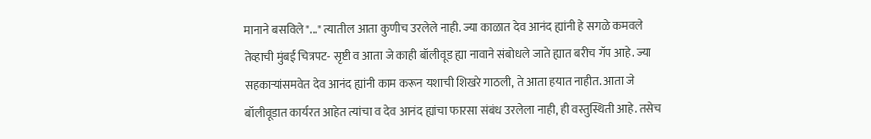मानाने बसविले"..." त्यातील आता कुणीच उरलेले नाही. ज्या काळात देव आनंद ह्यांनी हे सगळे कमवले तेव्हाची मुंबई चित्रपट- सृष्टी व आता जे काही बॉलीवूड ह्या नावाने संबोधले जाते ह्यात बरीच गॅप आहे. ज्या सहकार्‍यांसमवेत देव आनंद ह्यांनी काम करून यशाची शिखरे गाठली, ते आता हयात नाहीत. आता जे बॉलीवूडात कार्यरत आहेत त्यांचा व देव आनंद ह्यांचा फारसा संबंध उरलेला नाही, ही वस्तुस्थिती आहे. तसेच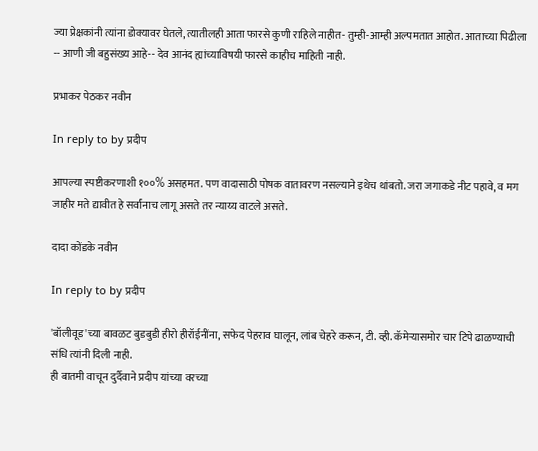ज्या प्रेक्षकांनी त्यांना डोक्यावर घेतले, त्यातीलही आता फारसे कुणी राहिले नाहीत- तुम्ही-आम्ही अल्पमतात आहोत. आताच्या पिढीला -- आणी जी बहुसंख्य आहे-- देव आनंद ह्यांच्याविषयी फारसे काहीच माहिती नाही.

प्रभाकर पेठकर नवीन

In reply to by प्रदीप

आपल्या स्पष्टीकरणाशी १००% असहमत. पण वादासाठी पोषक वातावरण नसल्याने इथेच थांबतो. जरा जगाकडे नीट पहावे, व मग जाहीर मते द्यावीत हे सर्वांनाच लागू असते तर न्याय्य वाटले असते.

दादा कोंडके नवीन

In reply to by प्रदीप

'बॉलीवूड'च्या बावळट बुडबुडी हीरो हीरॉईनींना, सफेद पेहराव घालून, लांब चेहरे करून, टी. व्ही. कॅमेर्‍यासमोर चार टिपे ढाळण्याची संधि त्यांनी दिली नाही.
ही बातमी वाचून दुर्दैवाने प्रदीप यांच्या वरच्या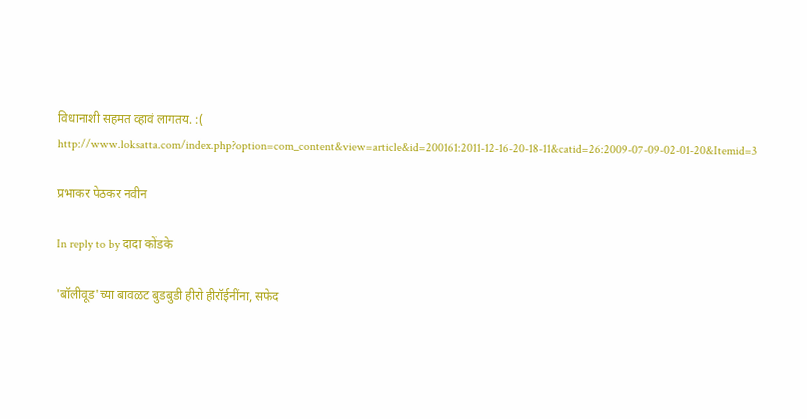विधानाशी सहमत व्हावं लागतय. :( http://www.loksatta.com/index.php?option=com_content&view=article&id=200161:2011-12-16-20-18-11&catid=26:2009-07-09-02-01-20&Itemid=3

प्रभाकर पेठकर नवीन

In reply to by दादा कोंडके

'बॉलीवूड'च्या बावळट बुडबुडी हीरो हीरॉईनींना, सफेद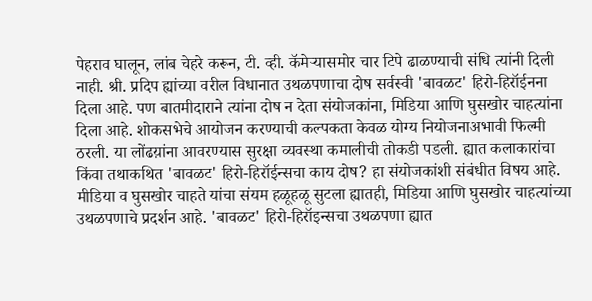पेहराव घालून, लांब चेहरे करून, टी. व्ही. कॅमेर्‍यासमोर चार टिपे ढाळण्याची संधि त्यांनी दिली नाही. श्री. प्रदिप ह्यांच्या वरील विधानात उथळपणाचा दोष सर्वस्वी 'बावळट' हिरो-हिरॉईनना दिला आहे. पण बातमीदाराने त्यांना दोष न देता संयोजकांना, मिडिया आणि घुसखोर चाहत्यांना दिला आहे. शोकसभेचे आयोजन करण्याची कल्पकता केवळ योग्य नियोजनाअभावी फिल्मी ठरली. या लोंढय़ांना आवरण्यास सुरक्षा व्यवस्था कमालीची तोकडी पडली. ह्यात कलाकारांचा किंवा तथाकथित 'बावळट' हिरो-हिरॉईन्सचा काय दोष? हा संयोजकांशी संबंधीत विषय आहे. मीडिया व घुसखोर चाहते यांचा संयम हळूहळू सुटला ह्यातही, मिडिया आणि घुसखोर चाहत्यांच्या उथळपणाचे प्रदर्शन आहे. 'बावळट' हिरो-हिरॉइन्सचा उथळपणा ह्यात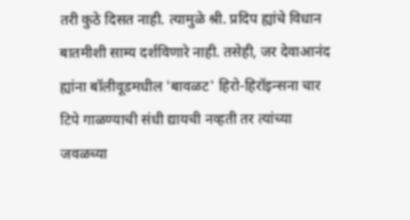तरी कुठे दिसत नाही. त्यामुळे श्री. प्रदिप ह्यांचे विधान बातमीशी साम्य दर्शविणारे नाही. तसेही, जर देवाआनंद ह्यांना बॉलीवूडमधील 'बावळट' हिरो-हिरॉइन्सना चार टिपे गाळण्याची संधी द्यायची नव्हती तर त्यांच्या जवळच्या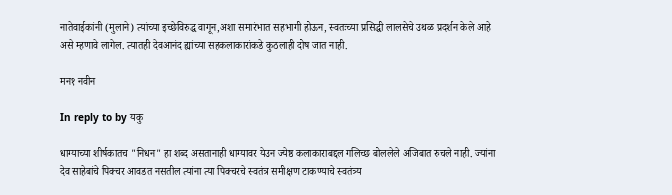नातेवाईकांनी (मुलाने) त्यांच्या इच्छेविरुद्ध वागून,अशा समारंभात सहभागी होऊन, स्वतःच्या प्रसिद्धी लालसेचे उथळ प्रदर्शन केले आहे असे म्हणावे लागेल. त्यातही देवआनंद ह्यांच्या सहकलाकारांकडे कुठलाही दोष जात नाही.

मन१ नवीन

In reply to by यकु

धाग्याच्या शीर्षकातच "निधन" हा शब्द असतानाही धाग्यावर येउन ज्येष्ठ कलाकाराबद्दल गलिच्छ बोललेले अजिबात रुचले नाही. ज्यांना देव साहेबांचे पिक्चर आवडत नसतील त्यांना त्या पिक्चरचे स्वतंत्र समीक्षण टाकण्याचे स्वतंत्र्य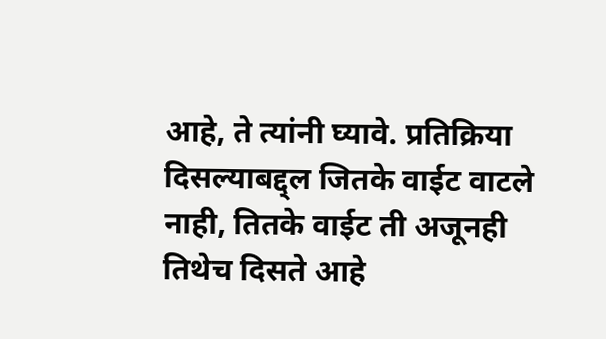आहे, ते त्यांनी घ्यावे. प्रतिक्रिया दिसल्याबद्द्ल जितके वाईट वाटले नाही, तितके वाईट ती अजूनही तिथेच दिसते आहे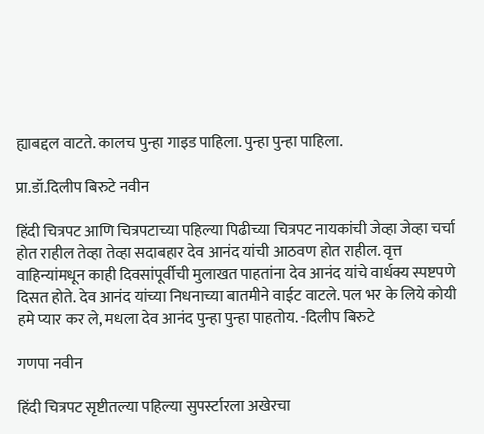ह्याबद्दल वाटते. कालच पुन्हा गाइड पाहिला. पुन्हा पुन्हा पाहिला.

प्रा.डॉ.दिलीप बिरुटे नवीन

हिंदी चित्रपट आणि चित्रपटाच्या पहिल्या पिढीच्या चित्रपट नायकांची जेव्हा जेव्हा चर्चा होत राहील तेव्हा तेव्हा सदाबहार देव आनंद यांची आठवण होत राहील. वृत्त वाहिन्यांमधून काही दिवसांपूर्वीची मुलाखत पाहतांना देव आनंद यांचे वार्धक्य स्पष्टपणे दिसत होते. देव आनंद यांच्या निधनाच्या बातमीने वाईट वाटले. पल भर के लिये कोयी हमे प्यार कर ले, मधला देव आनंद पुन्हा पुन्हा पाहतोय. -दिलीप बिरुटे

गणपा नवीन

हिंदी चित्रपट सृष्टीतल्या पहिल्या सुपर्स्टारला अखेरचा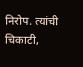निरोप. त्यांची चिकाटी,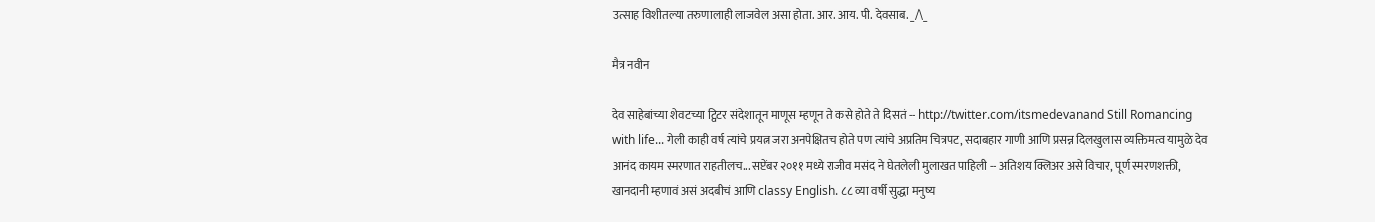उत्साह विशीतल्या तरुणालाही लाजवेल असा होता. आर. आय. पी. देवसाब. _/\_

मैत्र नवीन

देव साहेबांच्या शेवटच्या ट्विटर संदेशातून माणूस म्हणून ते कसे होते ते दिसतं -- http://twitter.com/itsmedevanand Still Romancing with life... गेली काही वर्ष त्यांचे प्रयत्न जरा अनपेक्षितच होते पण त्यांचे अप्रतिम चित्रपट, सदाबहार गाणी आणि प्रसन्न दिलखुलास व्यक्तिमत्व यामुळे देव आनंद कायम स्मरणात राहतीलच... सप्टेंबर २०११ मध्ये राजीव मसंद ने घेतलेली मुलाखत पाहिली -- अतिशय क्लिअर असे विचार, पूर्ण स्मरणशक्ती, खानदानी म्हणावं असं अदबीचं आणि classy English. ८८ व्या वर्षी सुद्धा मनुष्य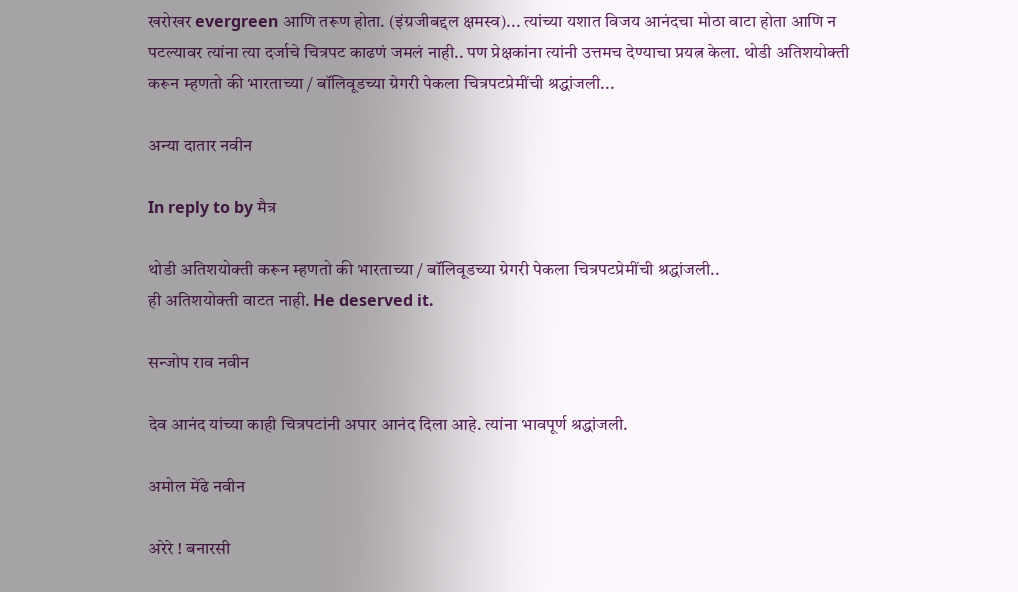खरोखर evergreen आणि तरूण होता. (इंग्रजीबद्दल क्षमस्व)... त्यांच्या यशात विजय आनंदचा मोठा वाटा होता आणि न पटल्यावर त्यांना त्या दर्जाचे चित्रपट काढणं जमलं नाही.. पण प्रेक्षकांना त्यांनी उत्तमच देण्याचा प्रयत्न केला. थोडी अतिशयोक्ती करून म्हणतो की भारताच्या / बॉलिवूडच्या ग्रेगरी पेकला चित्रपटप्रेमींची श्रद्धांजली...

अन्या दातार नवीन

In reply to by मैत्र

थोडी अतिशयोक्ती करून म्हणतो की भारताच्या / बॉलिवूडच्या ग्रेगरी पेकला चित्रपटप्रेमींची श्रद्धांजली..
ही अतिशयोक्ती वाटत नाही. He deserved it.

सन्जोप राव नवीन

देव आनंद यांच्या काही चित्रपटांनी अपार आनंद दिला आहे. त्यांना भावपूर्ण श्रद्धांजली.

अमोल मेंढे नवीन

अरेरे ! बनारसी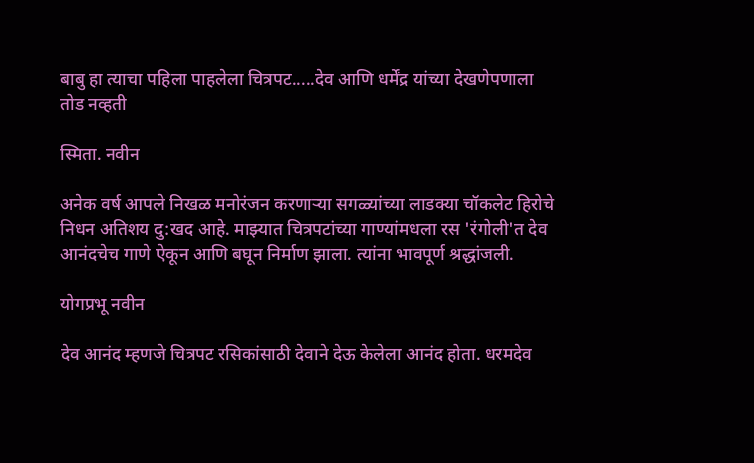बाबु हा त्याचा पहिला पाहलेला चित्रपट.....देव आणि धर्मेंद्र यांच्या देखणेपणाला तोड नव्हती

स्मिता. नवीन

अनेक वर्ष आपले निखळ मनोरंजन करणार्‍या सगळ्यांच्या लाडक्या चॉकलेट हिरोचे निधन अतिशय दु:खद आहे. माझ्यात चित्रपटांच्या गाण्यांमधला रस 'रंगोली'त देव आनंदचेच गाणे ऐकून आणि बघून निर्माण झाला. त्यांना भावपूर्ण श्रद्धांजली.

योगप्रभू नवीन

देव आनंद म्हणजे चित्रपट रसिकांसाठी देवाने देऊ केलेला आनंद होता. धरमदेव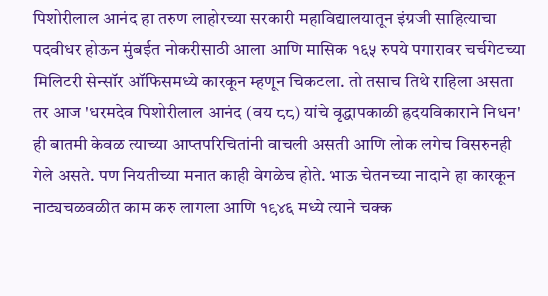पिशोरीलाल आनंद हा तरुण लाहोरच्या सरकारी महाविद्यालयातून इंग्रजी साहित्याचा पदवीधर होऊन मुंबईत नोकरीसाठी आला आणि मासिक १६५ रुपये पगारावर चर्चगेटच्या मिलिटरी सेन्सॉर ऑफिसमध्ये कारकून म्हणून चिकटला. तो तसाच तिथे राहिला असता तर आज 'धरमदेव पिशोरीलाल आनंद (वय ८८) यांचे वृद्धापकाळी ह्रदयविकाराने निधन' ही बातमी केवळ त्याच्या आप्तपरिचितांनी वाचली असती आणि लोक लगेच विसरुनही गेले असते. पण नियतीच्या मनात काही वेगळेच होते. भाऊ चेतनच्या नादाने हा कारकून नाट्यचळवळीत काम करु लागला आणि १९४६ मध्ये त्याने चक्क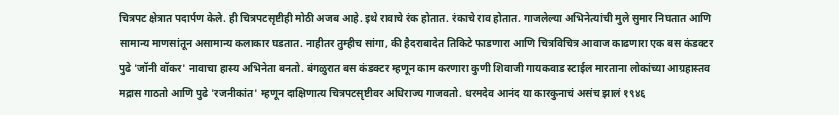चित्रपट क्षेत्रात पदार्पण केले. ही चित्रपटसृष्टीही मोठी अजब आहे. इथे रावाचे रंक होतात. रंकाचे राव होतात. गाजलेल्या अभिनेत्यांची मुले सुमार निघतात आणि सामान्य माणसांतून असामान्य कलाकार घडतात. नाहीतर तुम्हीच सांगा, की हैदराबादेत तिकिटे फाडणारा आणि चित्रविचित्र आवाज काढणारा एक बस कंडक्टर पुढे 'जॉनी वॉकर' नावाचा हास्य अभिनेता बनतो. बंगळुरात बस कंडक्टर म्हणून काम करणारा कुणी शिवाजी गायकवाड स्टाईल मारताना लोकांच्या आग्रहास्तव मद्रास गाठतो आणि पुढे 'रजनीकांत' म्हणून दाक्षिणात्य चित्रपटसृष्टीवर अधिराज्य गाजवतो. धरमदेव आनंद या कारकुनाचं असंच झालं १९४६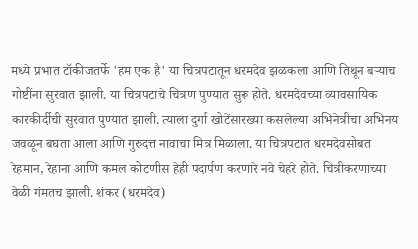मध्ये प्रभात टॉकीजतर्फे 'हम एक है' या चित्रपटातून धरमदेव झळकला आणि तिथून बर्‍याच गोष्टींना सुरवात झाली. या चित्रपटाचे चित्रण पुण्यात सुरू होते. धरमदेवच्या व्यावसायिक कारकीर्दीची सुरवात पुण्यात झाली. त्याला दुर्गा खोटेंसारख्या कसलेल्या अभिनेत्रीचा अभिनय जवळून बघता आला आणि गुरुदत्त नावाचा मित्र मिळाला. या चित्रपटात धरमदेवसोबत रेहमान, रेहाना आणि कमल कोटणीस हेही पदार्पण करणारे नवे चेहरे होते. चित्रीकरणाच्या वेळी गंमतच झाली. शंकर (धरमदेव)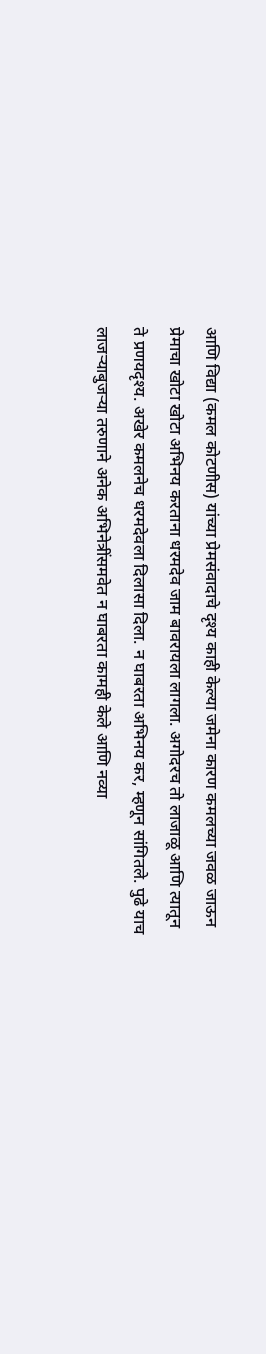आणि विद्या (कमल कोटणीस) यांच्या प्रेमसंवादाचे दृश्य काही केल्या जमेना कारण कमलच्या जवळ जाऊन प्रेमाचा खोटा खोटा अभिनय करताना धरमदेव जाम बावरायला लागला. अगोदरच तो लाजाळू आणि त्यातून ते प्रणयदृश्य. अखेर कमलनेच धरमदेवला दिलासा दिला. न घाबरता अभिनय कर, म्हणून सांगितले. पुढे याच लाजर्‍याबुजर्‍या तरुणाने अनेक अभिनेत्रींसमवेत न घाबरता कामही केले आणि नव्या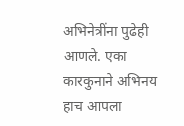अभिनेत्रींना पुढेही आणले. एका कारकुनाने अभिनय हाच आपला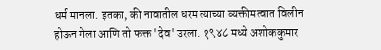धर्म मानला. इतका, की नावातील धरम त्याच्या व्यक्तीमत्वात विलीन होऊन गेला आणि तो फक्त 'देव' उरला. १९४८ मध्ये अशोककुमार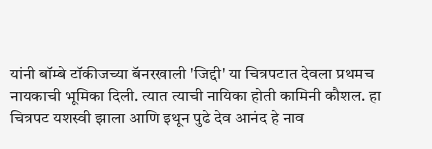यांनी बॉम्बे टॉकीजच्या बॅनरखाली 'जिद्दी' या चित्रपटात देवला प्रथमच नायकाची भूमिका दिली. त्यात त्याची नायिका होती कामिनी कौशल. हा चित्रपट यशस्वी झाला आणि इथून पुढे देव आनंद हे नाव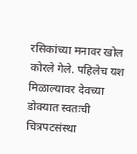रसिकांच्या मनावर खोल कोरले गेले. पहिलेच यश मिळाल्यावर देवच्या डोक्यात स्वतःची चित्रपटसंस्था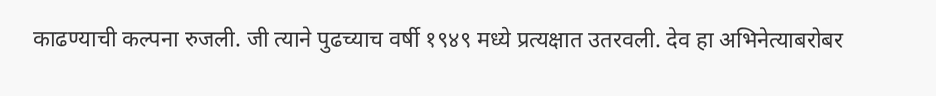काढण्याची कल्पना रुजली. जी त्याने पुढच्याच वर्षी १९४९ मध्ये प्रत्यक्षात उतरवली. देव हा अभिनेत्याबरोबर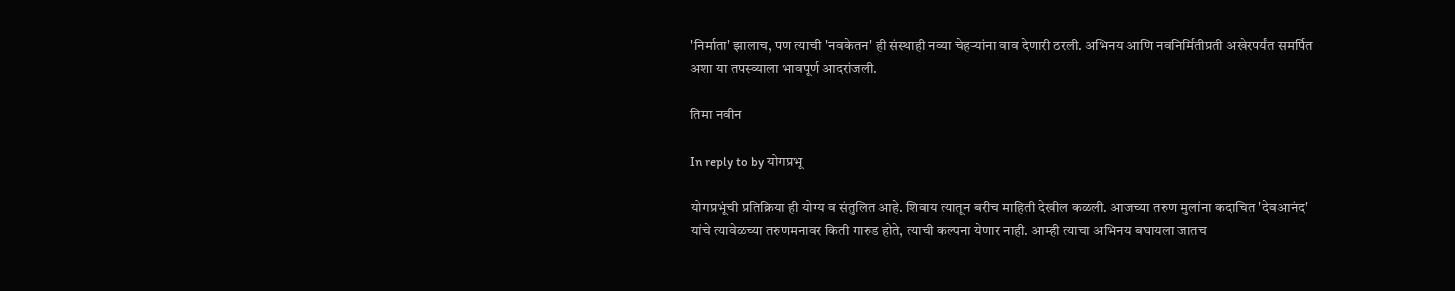'निर्माता' झालाच, पण त्याची 'नवकेतन' ही संस्थाही नव्या चेहर्‍यांना वाव देणारी ठरली. अभिनय आणि नवनिर्मितीप्रती अखेरपर्यंत समर्पित अशा या तपस्व्याला भावपूर्ण आदरांजली.

तिमा नवीन

In reply to by योगप्रभू

योगप्रभूंची प्रतिक्रिया ही योग्य व संतुलित आहे. शिवाय त्यातून बरीच माहिती देखील कळली. आजच्या तरुण मुलांना कदाचित 'देवआनंद' यांचे त्यावेळच्या तरुणमनावर किती गारुड होते, त्याची कल्पना येणार नाही. आम्ही त्याचा अभिनय बघायला जातच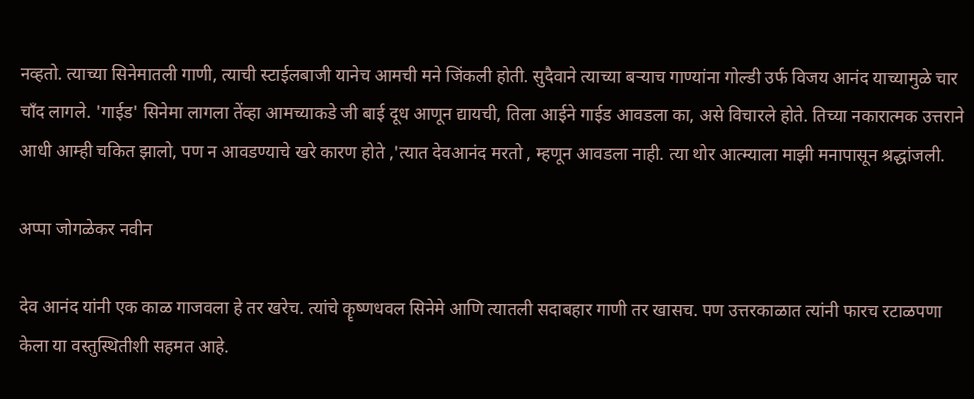नव्हतो. त्याच्या सिनेमातली गाणी, त्याची स्टाईलबाजी यानेच आमची मने जिंकली होती. सुदैवाने त्याच्या बर्‍याच गाण्यांना गोल्डी उर्फ विजय आनंद याच्यामुळे चार चाँद लागले. 'गाईड' सिनेमा लागला तेंव्हा आमच्याकडे जी बाई दूध आणून द्यायची, तिला आईने गाईड आवडला का, असे विचारले होते. तिच्या नकारात्मक उत्तराने आधी आम्ही चकित झालो, पण न आवडण्याचे खरे कारण होते ,'त्यात देवआनंद मरतो , म्हणून आवडला नाही. त्या थोर आत्म्याला माझी मनापासून श्रद्धांजली.

अप्पा जोगळेकर नवीन

देव आनंद यांनी एक काळ गाजवला हे तर खरेच. त्यांचे कॄष्णधवल सिनेमे आणि त्यातली सदाबहार गाणी तर खासच. पण उत्तरकाळात त्यांनी फारच रटाळपणा केला या वस्तुस्थितीशी सहमत आहे.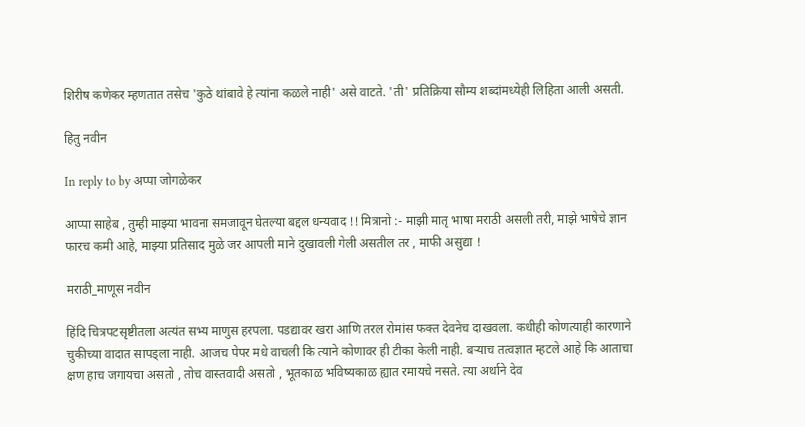शिरीष कणेकर म्हणतात तसेच 'कुठे थांबावे हे त्यांना कळले नाही' असे वाटते. 'ती' प्रतिक्रिया सौम्य शब्दांमध्येही लिहिता आली असती.

हितु नवीन

In reply to by अप्पा जोगळेकर

आप्पा साहेब , तुम्ही माझ्या भावना समजावून घेतल्या बद्दल धन्यवाद !! मित्रानो :- माझी मातृ भाषा मराठी असली तरी, माझे भाषेचे ज्ञान फारच कमी आहे, माझ्या प्रतिसाद मुळे जर आपली माने दुखावली गेली असतील तर , माफी असुद्या !

मराठी_माणूस नवीन

हिंदि चित्रपटसृष्टीतला अत्यंत सभ्य माणुस हरपला. पडद्यावर खरा आणि तरल रोमांस फक्त देवनेच दाखवला. कधीही कोणत्याही कारणाने चुकीच्या वादात सापड्ला नाही. आजच पेपर मधे वाचली कि त्याने कोणावर ही टीका केली नाही. बर्‍याच तत्वज्ञात म्हटले आहे कि आताचा क्षण हाच जगायचा असतो , तोच वास्तवादी असतो , भूतकाळ भविष्यकाळ ह्यात रमायचे नसते. त्या अर्थाने देव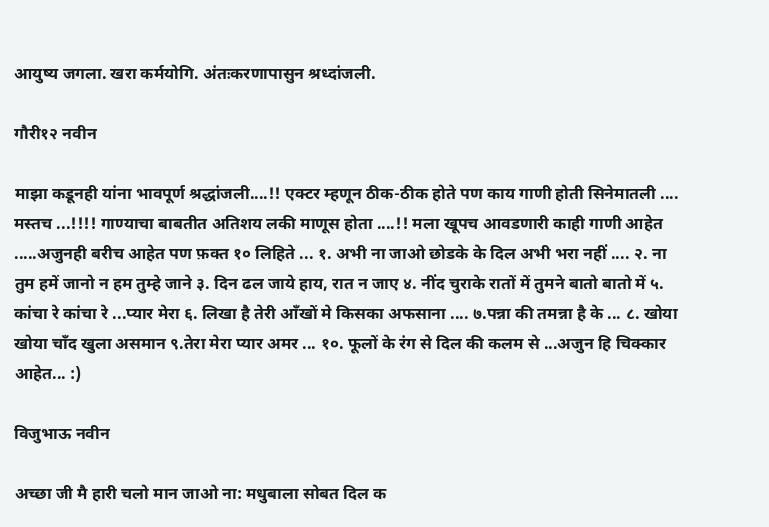आयुष्य जगला. खरा कर्मयोगि. अंतःकरणापासुन श्रध्दांजली.

गौरी१२ नवीन

माझा कडूनही यांना भावपूर्ण श्रद्धांजली....!! एक्टर म्हणून ठीक-ठीक होते पण काय गाणी होती सिनेमातली .... मस्तच ...!!!! गाण्याचा बाबतीत अतिशय लकी माणूस होता ....!! मला खूपच आवडणारी काही गाणी आहेत .....अजुनही बरीच आहेत पण फ़क्त १० लिहिते ... १. अभी ना जाओ छोडके के दिल अभी भरा नहीं .... २. ना तुम हमें जानो न हम तुम्हे जाने ३. दिन ढल जाये हाय, रात न जाए ४. नींद चुराके रातों में तुमने बातो बातो में ५. कांचा रे कांचा रे ...प्यार मेरा ६. लिखा है तेरी आँखों मे किसका अफसाना .... ७.पन्ना की तमन्ना है के ... ८. खोया खोया चाँद खुला असमान ९.तेरा मेरा प्यार अमर ... १०. फूलों के रंग से दिल की कलम से ...अजुन हि चिक्कार आहेत... :)

विजुभाऊ नवीन

अच्छा जी मै हारी चलो मान जाओ ना: मधुबाला सोबत दिल क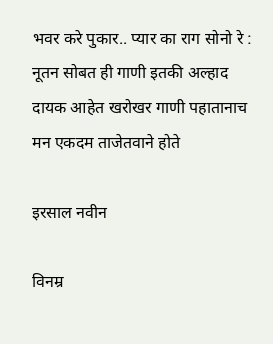भवर करे पुकार.. प्यार का राग सोनो रे : नूतन सोबत ही गाणी इतकी अल्हाद दायक आहेत खरोखर गाणी पहातानाच मन एकदम ताजेतवाने होते

इरसाल नवीन

विनम्र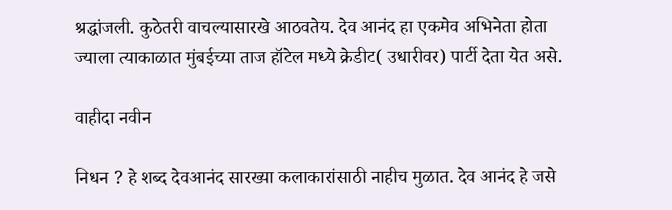श्रद्धांजली. कुठेतरी वाचल्यासारखे आठवतेय. देव आनंद हा एकमेव अभिनेता होता ज्याला त्याकाळात मुंबईच्या ताज हॉटेल मध्ये क्रेडीट( उधारीवर) पार्टी देता येत असे.

वाहीदा नवीन

निधन ? हे शब्द देवआनंद सारख्या कलाकारांसाठी नाहीच मुळात. देव आनंद हे जसे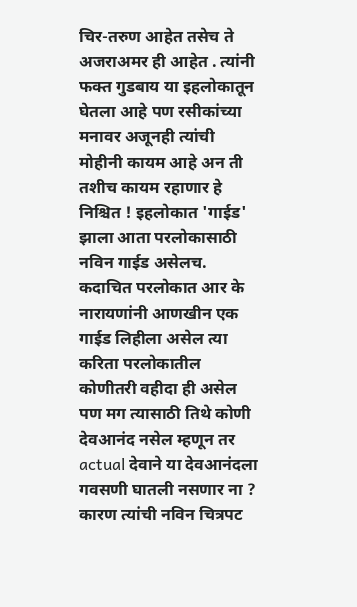चिर-तरुण आहेत तसेच ते अजराअमर ही आहेत . त्यांनी फक्त गुडबाय या इहलोकातून घेतला आहे पण रसीकांच्या मनावर अजूनही त्यांची मोहीनी कायम आहे अन ती तशीच कायम रहाणार हे निश्चित ! इहलोकात 'गाईड' झाला आता परलोकासाठी नविन गाईड असेलच. कदाचित परलोकात आर के नारायणांनी आणखीन एक गाईड लिहीला असेल त्या करिता परलोकातील कोणीतरी वहीदा ही असेल पण मग त्यासाठी तिथे कोणी देवआनंद नसेल म्हणून तर actual देवाने या देवआनंदला गवसणी घातली नसणार ना ? कारण त्यांची नविन चित्रपट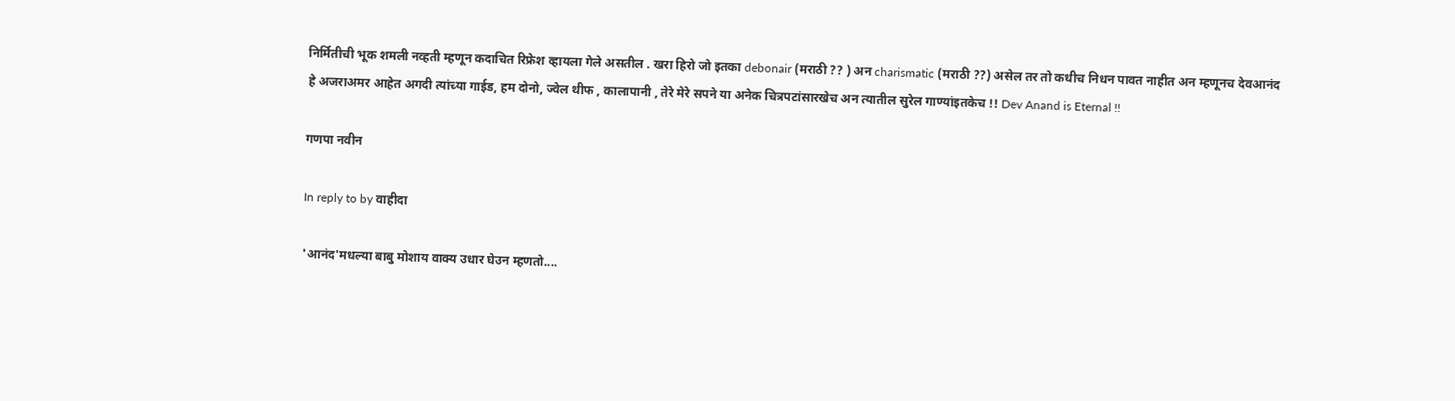निर्मितीची भूक शमली नव्हती म्हणून कदाचित रिफ्रेश व्हायला गेले असतील . खरा हिरो जो इतका debonair (मराठी ?? ) अन charismatic (मराठी ??) असेल तर तो कधीच निधन पावत नाहीत अन म्हणूनच देवआनंद हे अजराअमर आहेत अगदी त्यांच्या गाईड, हम दोनो, ज्वेल थीफ , कालापानी , तेरे मेरे सपने या अनेक चित्रपटांसारखेच अन त्यातील सुरेल गाण्यांइतकेच !! Dev Anand is Eternal !!

गणपा नवीन

In reply to by वाहीदा

'आनंद'मधल्या बाबु मोशाय वाक्य उधार घेउन म्हणतो....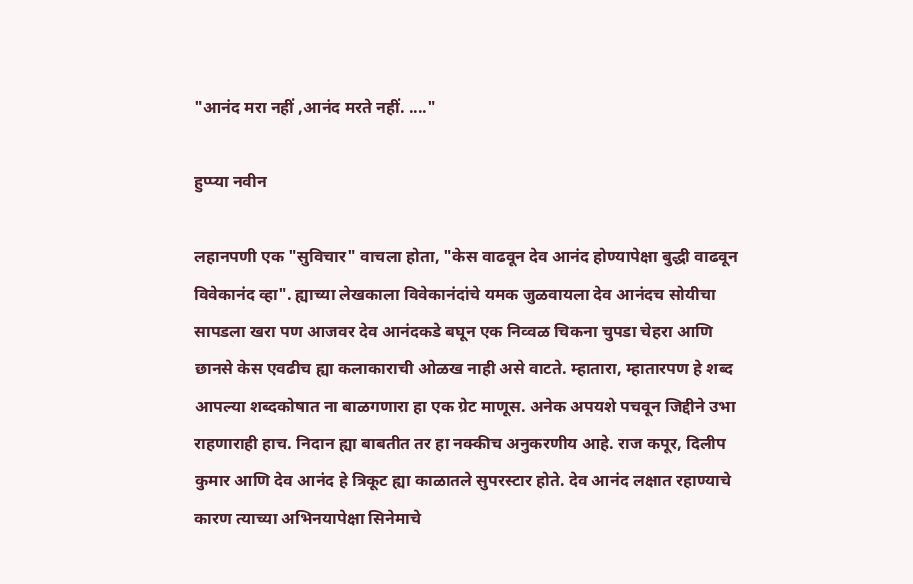"आनंद मरा नहीं ,आनंद मरते नहीं. ...."

हुप्प्या नवीन

लहानपणी एक "सुविचार" वाचला होता, "केस वाढवून देव आनंद होण्यापेक्षा बुद्धी वाढवून विवेकानंद व्हा". ह्याच्या लेखकाला विवेकानंदांचे यमक जुळवायला देव आनंदच सोयीचा सापडला खरा पण आजवर देव आनंदकडे बघून एक निव्वळ चिकना चुपडा चेहरा आणि छानसे केस एवढीच ह्या कलाकाराची ओळख नाही असे वाटते. म्हातारा, म्हातारपण हे शब्द आपल्या शब्दकोषात ना बाळगणारा हा एक ग्रेट माणूस. अनेक अपयशे पचवून जिद्दीने उभा राहणाराही हाच. निदान ह्या बाबतीत तर हा नक्कीच अनुकरणीय आहे. राज कपूर, दिलीप कुमार आणि देव आनंद हे त्रिकूट ह्या काळातले सुपरस्टार होते. देव आनंद लक्षात रहाण्याचे कारण त्याच्या अभिनयापेक्षा सिनेमाचे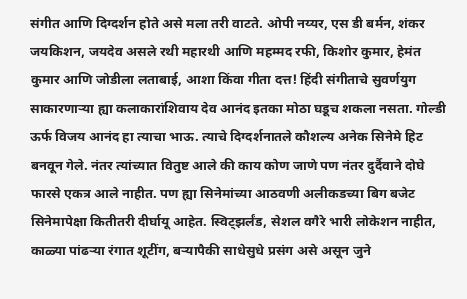संगीत आणि दिग्दर्शन होते असे मला तरी वाटते. ओपी नय्यर, एस डी बर्मन, शंकर जयकिशन, जयदेव असले रथी महारथी आणि महम्मद रफी, किशोर कुमार, हेमंत कुमार आणि जोडीला लताबाई, आशा किंवा गीता दत्त! हिंदी संगीताचे सुवर्णयुग साकारणार्‍या ह्या कलाकारांशिवाय देव आनंद इतका मोठा घडूच शकला नसता. गोल्डी ऊर्फ विजय आनंद हा त्याचा भाऊ. त्याचे दिग्दर्शनातले कौशल्य अनेक सिनेमे हिट बनवून गेले. नंतर त्यांच्यात वितुष्ट आले की काय कोण जाणे पण नंतर दुर्दैवाने दोघे फारसे एकत्र आले नाहीत. पण ह्या सिनेमांच्या आठवणी अलीकडच्या बिग बजेट सिनेमापेक्षा कितीतरी दीर्घायू आहेत. स्विट्झर्लंड, सेशल वगैरे भारी लोकेशन नाहीत, काळ्या पांढर्‍या रंगात शूटींग, बर्‍यापैकी साधेसुधे प्रसंग असे असून जुने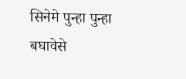सिनेमे पुन्हा पुन्हा बघावेसे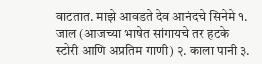वाटतात. माझे आवडते देव आनंदचे सिनेमे १. जाल (आजच्या भाषेत सांगायचे तर हटके स्टोरी आणि अप्रतिम गाणी) २. काला पानी ३.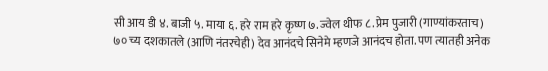सी आय डी ४. बाजी ५. माया ६. हरे राम हरे कृष्ण ७. ज्वेल थीफ ८. प्रेम पुजारी (गाण्यांकरताच) ७० च्य दशकातले (आणि नंतरचेही) देव आनंदचे सिनेमे म्हणजे आनंदच होता. पण त्यातही अनेक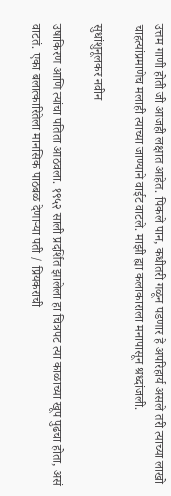उत्तम गाणी होती जी आजही लक्षात आहेत. पिकले पान, कधीतरी गळून पडणार हे अपरिहार्य असले तरी त्याच्या लाखो चाहत्यांप्रमाणेच मलाही त्याच्या जाण्याने वाईट वाटले. माझी ह्या कलाकाराला मनापासून श्रध्दांजली.

सुधांशुनूलकर नवीन

उषाकिरण आणि त्यांचा पतिता आठवला. १९५२ साली प्रदर्शित झालेला हा चित्रपट त्या काळाच्या खूप पुढचा होता, असं वाटतं. एका बलात्कारितेला मानसिक पाठबळ देणार्‍या पती / प्रियकराची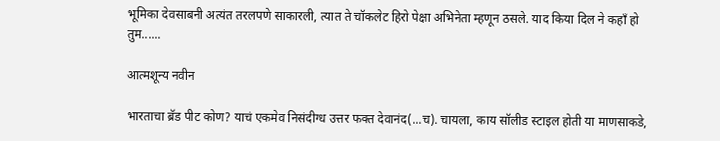भूमिका देवसाबनी अत्यंत तरलपणे साकारली, त्यात ते चॉकलेट हिरो पेक्षा अभिनेता म्हणून ठसले. याद किया दिल ने कहाँ हो तुम......

आत्मशून्य नवीन

भारताचा ब्रॅड पीट कोण? याचं एकमेव निसंदीग्ध उत्तर फक्त देवानंद(...च). चायला, काय सॉलीड स्टाइल होती या माणसाकडे,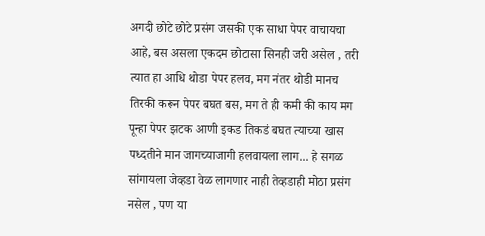अगदी छोटे छोटे प्रसंग जसकी एक साधा पेपर वाचायचा आहे, बस असला एकदम छोटासा सिनही जरी असेल , तरी त्यात हा आधि थोडा पेपर हलव, मग नंतर थोडी मानच तिरकी करून पेपर बघत बस, मग ते ही कमी की काय मग पून्हा पेपर झटक आणी इकड तिकडं बघत त्याच्या खास पध्दतीने मान जागच्याजागी हलवायला लाग... हे सगळ सांगायला जेव्हडा वेळ लागणार नाही तेव्हडाही मोठा प्रसंग नसेल , पण या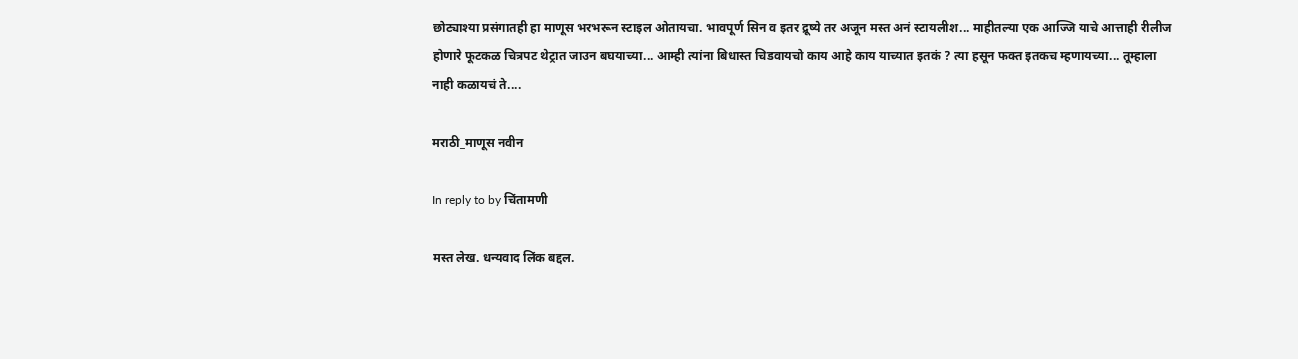छोट्याश्या प्रसंगातही हा माणूस भरभरून स्टाइल ओतायचा. भावपूर्ण सिन व इतर द्रूष्ये तर अजून मस्त अनं स्टायलीश... माहीतल्या एक आज्जि याचे आत्ताही रीलीज होणारे फूटकळ चित्रपट थेट्रात जाउन बघयाच्या... आम्ही त्यांना बिधास्त चिडवायचो काय आहे काय याच्यात इतकं ? त्या हसून फक्त इतकच म्हणायच्या... तूम्हाला नाही कळायचं ते....

मराठी_माणूस नवीन

In reply to by चिंतामणी

मस्त लेख. धन्यवाद लिंक बद्दल.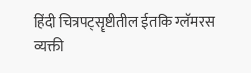हिंदी चित्रपट्सॄष्टीतील ईतकि ग्लॅमरस व्यक्ती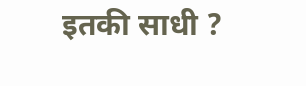इतकी साधी ?